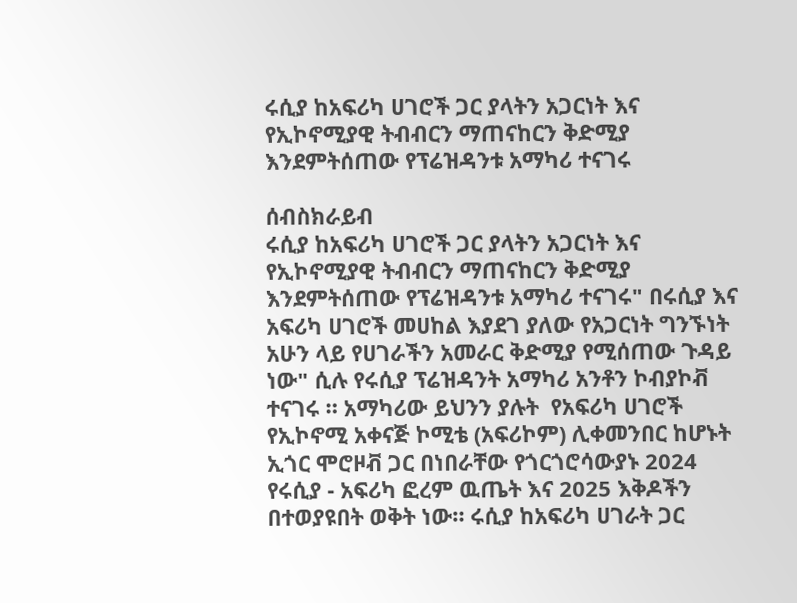ሩሲያ ከአፍሪካ ሀገሮች ጋር ያላትን አጋርነት እና የኢኮኖሚያዊ ትብብርን ማጠናከርን ቅድሚያ እንደምትሰጠው የፕሬዝዳንቱ አማካሪ ተናገሩ

ሰብስክራይብ
ሩሲያ ከአፍሪካ ሀገሮች ጋር ያላትን አጋርነት እና የኢኮኖሚያዊ ትብብርን ማጠናከርን ቅድሚያ እንደምትሰጠው የፕሬዝዳንቱ አማካሪ ተናገሩ" በሩሲያ እና አፍሪካ ሀገሮች መሀከል እያደገ ያለው የአጋርነት ግንኙነት አሁን ላይ የሀገራችን አመራር ቅድሚያ የሚሰጠው ጉዳይ ነው" ሲሉ የሩሲያ ፕሬዝዳንት አማካሪ አንቶን ኮብያኮቭ ተናገሩ ። አማካሪው ይህንን ያሉት  የአፍሪካ ሀገሮች  የኢኮኖሚ አቀናጅ ኮሚቴ (አፍሪኮም) ሊቀመንበር ከሆኑት ኢጎር ሞሮዞቭ ጋር በነበራቸው የጎርጎሮሳውያኑ 2024 የሩሲያ - አፍሪካ ፎረም ዉጤት እና 2025 እቅዶችን በተወያዩበት ወቅት ነው። ሩሲያ ከአፍሪካ ሀገራት ጋር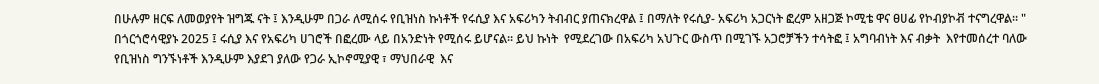በሁሉም ዘርፍ ለመወያየት ዝግጁ ናት ፤ እንዲሁም በጋራ ለሚሰሩ የቢዝነስ ኩነቶች የሩሲያ እና አፍሪካን ትብብር ያጠናክረዋል ፤ በማለት የሩሲያ- አፍሪካ አጋርነት ፎረም አዘጋጅ ኮሚቴ ዋና ፀሀፊ የኮብያኮቭ ተናግረዋል። " በጎርጎሮሳዊያኑ 2025 ፤ ሩሲያ እና የአፍሪካ ሀገሮች በፎረሙ ላይ በአንድነት የሚሰሩ ይሆናል። ይህ ኩነት  የሚደረገው በአፍሪካ አህጉር ውስጥ በሚገኙ አጋሮቻችን ተሳትፎ ፤ አግባብነት እና ብቃት  እየተመሰረተ ባለው የቢዝነስ ግንኙነቶች እንዲሁም እያደገ ያለው የጋራ ኢኮኖሚያዊ ፣ ማህበራዊ  እና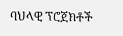ባህላዊ ፕሮጀክቶች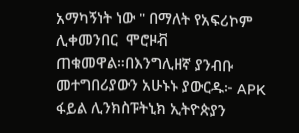አማካኝነት ነው " በማለት የአፍሪኮም ሊቀመንበር  ሞሮዞቭ ጠቁመዋል።በእንግሊዘኛ ያንብቡ መተግበሪያውን አሁኑኑ ያውርዱ፦ APK ፋይል ሊንክስፑትኒክ ኢትዮጵያን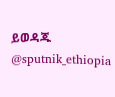ይወዳጁ @sputnik_ethiopia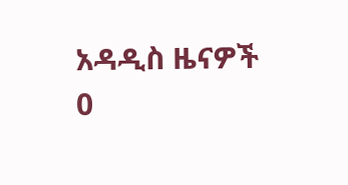አዳዲስ ዜናዎች
0